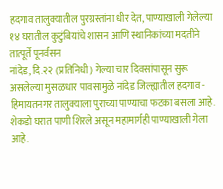हदगाव तालुक्यातील पुरग्रस्तांना धीर देत, पाण्याखाली गेलेल्या १४ घरातील कुटुंबियांचे शासन आणि स्थानिकांच्या मदतीने तात्पूर्ते पूनर्वसन
नांदेड, दि.२२ (प्रतिनिधी) गेल्या चार दिवसांपासून सुरू असलेल्या मुसळधार पावसामुळे नांदेड जिल्ह्यातील हदगाव - हिमायतनगर तालुक्याला पुराच्या पाण्याचा फटका बसला आहे. शेकडो घरात पाणी शिरले असून महामार्गही पाण्याखाली गेला आहे.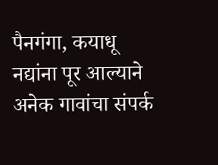पैनगंगा, कयाधू नद्यांना पूर आल्याने अनेक गावांचा संपर्क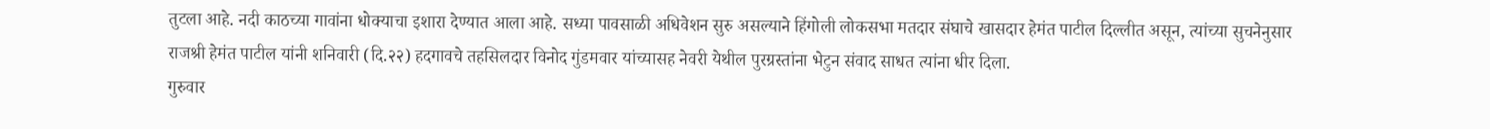तुटला आहे. नदी काठच्या गावांना धोक्याचा इशारा देण्यात आला आहे. सध्या पावसाळी अधिवेशन सुरु असल्याने हिंगोली लोकसभा मतदार संघाचे खासदार हेमंत पाटील दिल्लीत असून, त्यांच्या सुचनेनुसार राजश्री हेमंत पाटील यांनी शनिवारी (दि.२२) हदगावचे तहसिलदार विनोद गुंडमवार यांच्यासह नेवरी येथील पुरग्रस्तांना भेटुन संवाद साधत त्यांना धीर दिला.
गुरुवार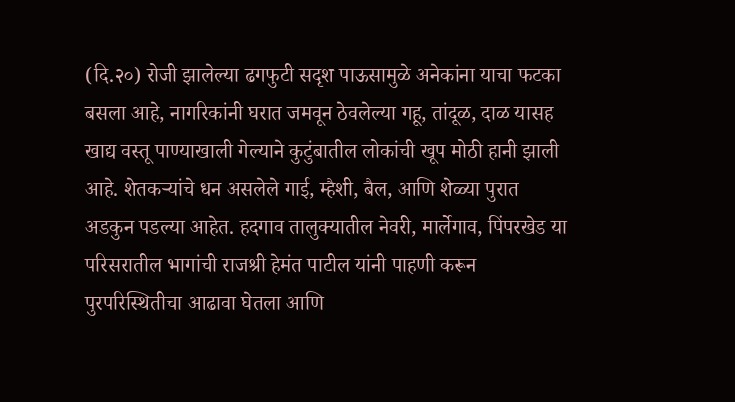(दि.२०) रोजी झालेल्या ढगफुटी सदृश पाऊसामुळे अनेकांना याचा फटका बसला आहे, नागरिकांनी घरात जमवून ठेवलेल्या गहू, तांदूळ, दाळ यासह खाद्य वस्तू पाण्याखाली गेल्याने कुटुंबातील लोकांची खूप मोठी हानी झाली आहे. शेतकऱ्यांचे धन असलेले गाई, म्हैशी, बैल, आणि शेळ्या पुरात अडकुन पडल्या आहेत. हदगाव तालुक्यातील नेवरी, मार्लेगाव, पिंपरखेड या परिसरातील भागांची राजश्री हेमंत पाटील यांनी पाहणी करून पुरपरिस्थितीचा आढावा घेतला आणि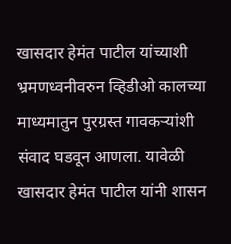खासदार हेमंत पाटील यांच्याशी भ्रमणध्वनीवरुन व्हिडीओ कालच्या माध्यमातुन पुरग्रस्त गावकऱ्यांशी संवाद घडवून आणला. यावेळी खासदार हेमंत पाटील यांनी शासन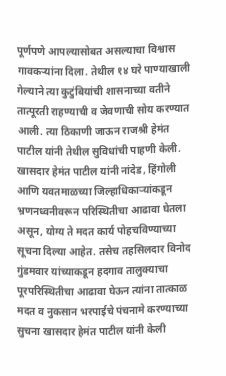पूर्णपणे आपल्यासोबत असल्याचा विश्वास गावकऱ्यांना दिला. तेथील १४ घरे पाण्याखाली गेल्याने त्या कुटुंबियांची शासनाच्या वतीने तात्पूरती राहण्याची व जेवणाची सोय करण्यात आली. त्या ठिकाणी जाऊन राजश्री हेमंत पाटील यांनी तेथील सुविधांची पाहणी केली.
खासदार हेमंत पाटील यांनी नांदेड, हिंगोली आणि यवतमाळच्या जिल्हाधिकाऱ्यांकडून भ्रणनध्वनीवरून परिस्थितीचा आढावा घेतला असून, योग्य ते मदत कार्य पोहचविण्याच्या सूचना दिल्या आहेत. तसेच तहसिलदार विनोद गुंडमवार यांच्याकडून हदगाव तालुक्याचा पूरपरिस्थितीचा आढावा घेऊन त्यांना तात्काळ मदत व नुकसान भरपाईचे पंचनामे करण्याच्या सुचना खासदार हेमंत पाटील यांनी केली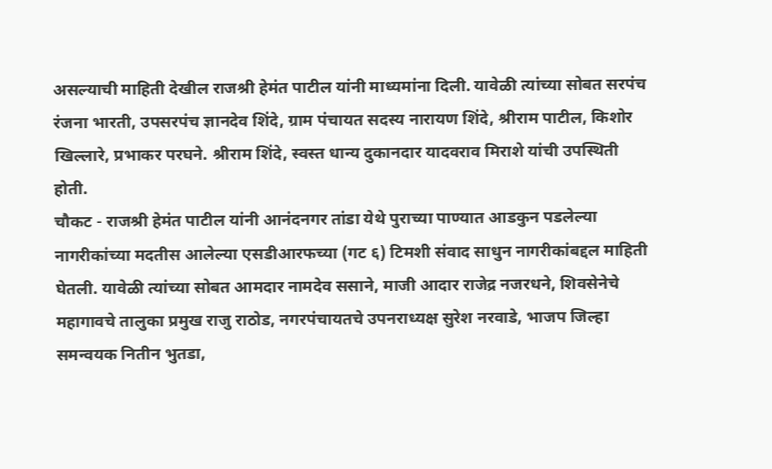असल्याची माहिती देखील राजश्री हेमंत पाटील यांनी माध्यमांना दिली. यावेळी त्यांच्या सोबत सरपंच रंजना भारती, उपसरपंच ज्ञानदेव शिंदे, ग्राम पंचायत सदस्य नारायण शिंदे, श्रीराम पाटील, किशोर खिल्लारे, प्रभाकर परघने. श्रीराम शिंदे, स्वस्त धान्य दुकानदार यादवराव मिराशे यांची उपस्थिती होती.
चौकट - राजश्री हेमंत पाटील यांनी आनंदनगर तांडा येथे पुराच्या पाण्यात आडकुन पडलेल्या नागरीकांच्या मदतीस आलेल्या एसडीआरफच्या (गट ६) टिमशी संवाद साधुन नागरीकांबद्दल माहिती घेतली. यावेळी त्यांच्या सोबत आमदार नामदेव ससाने, माजी आदार राजेद्र नजरधने, शिवसेनेचे महागावचे तालुका प्रमुख राजु राठोड, नगरपंचायतचे उपनराध्यक्ष सुरेश नरवाडे, भाजप जिल्हा समन्वयक नितीन भुतडा,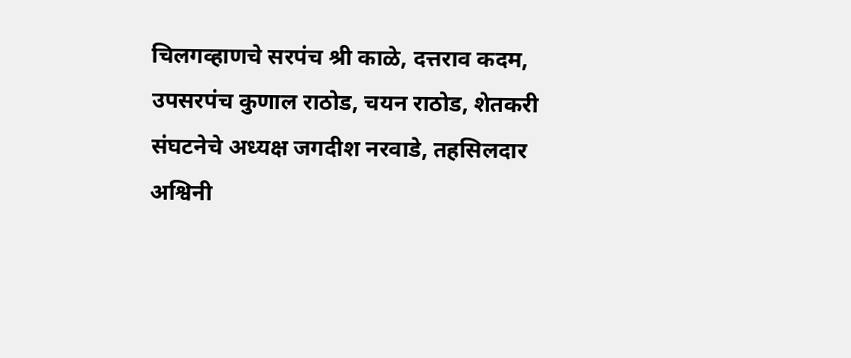चिलगव्हाणचे सरपंच श्री काळे, दत्तराव कदम, उपसरपंच कुणाल राठोड, चयन राठोड, शेतकरी संघटनेचे अध्यक्ष जगदीश नरवाडे, तहसिलदार अश्विनी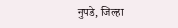नुपडे, जिल्हा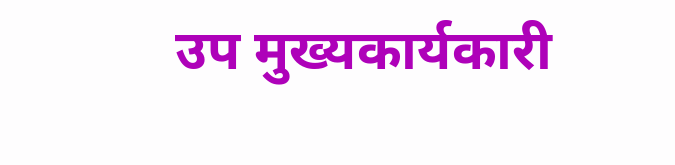उप मुख्यकार्यकारी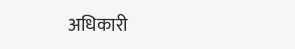अधिकारी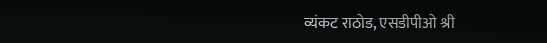व्यंकट राठोड, एसडीपीओ श्री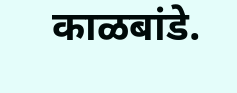काळबांडे.